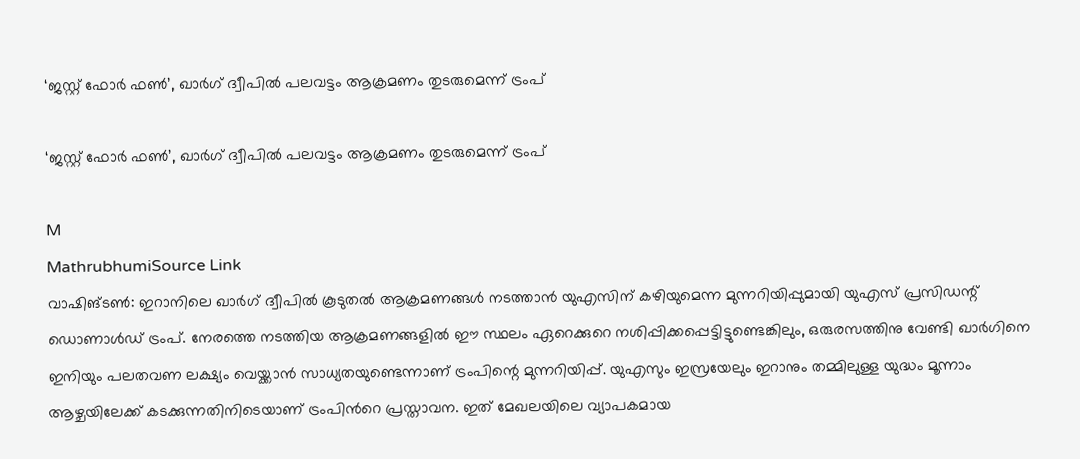‘ജസ്റ്റ് ഫോർ ഫൺ’, ഖാർഗ് ദ്വീപിൽ പലവട്ടം ആക്രമണം തുടരുമെന്ന് ട്രംപ്

‘ജസ്റ്റ് ഫോർ ഫൺ’, ഖാർഗ് ദ്വീപിൽ പലവട്ടം ആക്രമണം തുടരുമെന്ന് ട്രംപ്

M
MathrubhumiSource Link
വാഷിങ്ടൺ: ഇറാനിലെ ഖാർഗ് ദ്വീപിൽ കൂടുതൽ ആക്രമണങ്ങൾ നടത്താൻ യുഎസിന് കഴിയുമെന്ന മുന്നറിയിപ്പുമായി യുഎസ് പ്രസിഡന്റ് ഡൊണാൾഡ് ട്രംപ്. നേരത്തെ നടത്തിയ ആക്രമണങ്ങളിൽ ഈ സ്ഥലം ഏറെക്കുറെ നശിപ്പിക്കപ്പെട്ടിട്ടുണ്ടെങ്കിലും, ഒരുരസത്തിനു വേണ്ടി ഖാർഗിനെ ഇനിയും പലതവണ ലക്ഷ്യം വെയ്ക്കാൻ സാധ്യതയുണ്ടെന്നാണ് ട്രംപിന്റെ മുന്നറിയിപ്പ്. യുഎസും ഇസ്രയേലും ഇറാനും തമ്മിലുള്ള യുദ്ധം മൂന്നാം ആഴ്ചയിലേക്ക് കടക്കുന്നതിനിടെയാണ് ട്രംപിന്‍റെ പ്രസ്താവന. ഇത് മേഖലയിലെ വ്യാപകമായ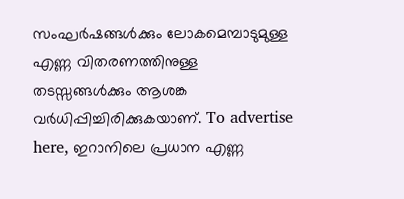സംഘർഷങ്ങൾക്കും ലോകമെമ്പാടുമുള്ള എണ്ണ വിതരണത്തിനുള്ള തടസ്സങ്ങൾക്കും ആശങ്ക വർധിപ്പിച്ചിരിക്കുകയാണ്. To advertise here, ഇറാനിലെ പ്രധാന എണ്ണ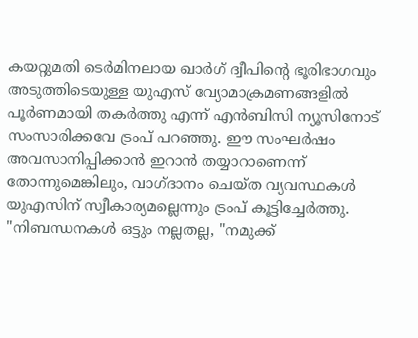കയറ്റുമതി ടെർമിനലായ ഖാർഗ് ദ്വീപിന്റെ ഭൂരിഭാഗവും അടുത്തിടെയുള്ള യുഎസ് വ്യോമാക്രമണങ്ങളിൽ പൂർണമായി തകർത്തു എന്ന് എൻ‌ബി‌സി ന്യൂസിനോട് സംസാരിക്കവേ ട്രംപ് പറഞ്ഞു. ഈ സംഘർഷം അവസാനിപ്പിക്കാൻ ഇറാൻ തയ്യാറാണെന്ന് തോന്നുമെങ്കിലും, വാഗ്ദാനം ചെയ്ത വ്യവസ്ഥകൾ യുഎസിന് സ്വീകാര്യമല്ലെന്നും ട്രംപ് കൂട്ടിച്ചേർത്തു. "നിബന്ധനകൾ ഒട്ടും നല്ലതല്ല, "നമുക്ക്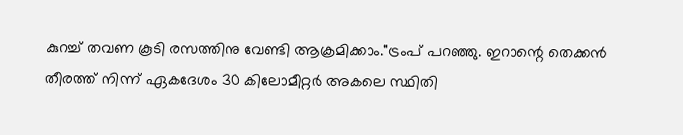കുറച്ച് തവണ കൂടി രസത്തിനു വേണ്ടി ആക്രമിക്കാം."ട്രംപ് പറഞ്ഞു. ഇറാന്റെ തെക്കൻ തീരത്ത് നിന്ന് ഏകദേശം 30 കിലോമീറ്റർ അകലെ സ്ഥിതി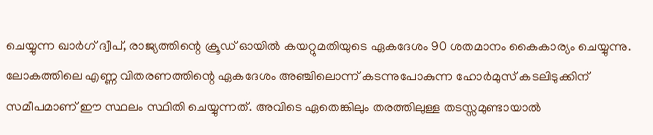ചെയ്യുന്ന ഖാർഗ് ദ്വീപ്, രാജ്യത്തിന്റെ ക്രൂഡ് ഓയിൽ കയറ്റുമതിയുടെ ഏകദേശം 90 ശതമാനം കൈകാര്യം ചെയ്യുന്നു. ലോകത്തിലെ എണ്ണ വിതരണത്തിന്റെ ഏകദേശം അഞ്ചിലൊന്ന് കടന്നുപോകുന്ന ഹോർമുസ് കടലിടുക്കിന് സമീപമാണ് ഈ സ്ഥലം സ്ഥിതി ചെയ്യുന്നത്. അവിടെ ഏതെങ്കിലും തരത്തിലുള്ള തടസ്സമുണ്ടായാൽ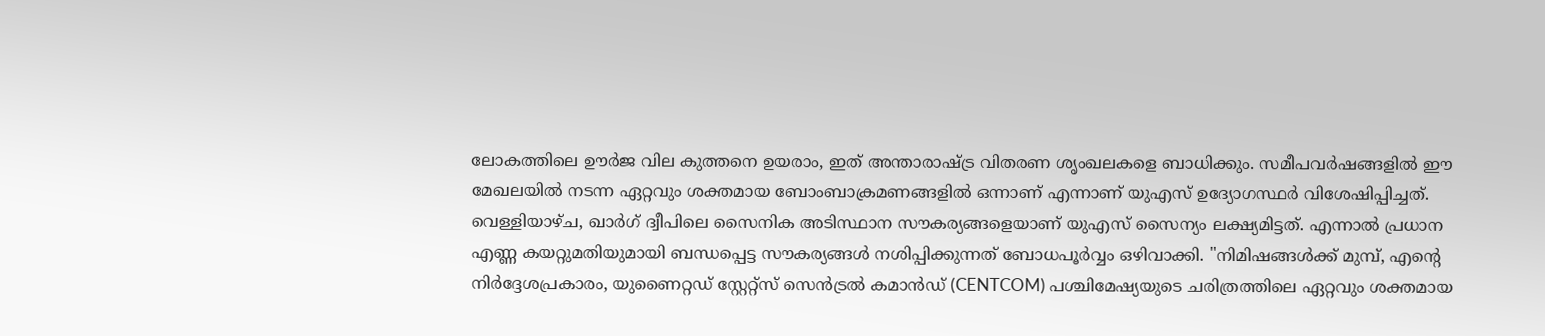ലോകത്തിലെ ഊർജ വില കുത്തനെ ഉയരാം, ഇത് അന്താരാഷ്ട്ര വിതരണ ശൃംഖലകളെ ബാധിക്കും. സമീപവർഷങ്ങളിൽ ഈ മേഖലയിൽ നടന്ന ഏറ്റവും ശക്തമായ ബോംബാക്രമണങ്ങളിൽ ഒന്നാണ് എന്നാണ് യുഎസ് ഉദ്യോഗസ്ഥർ വിശേഷിപ്പിച്ചത്. വെള്ളിയാഴ്ച, ഖാർഗ് ദ്വീപിലെ സൈനിക അടിസ്ഥാന സൗകര്യങ്ങളെയാണ് യുഎസ് സൈന്യം ലക്ഷ്യമിട്ടത്. എന്നാൽ പ്രധാന എണ്ണ കയറ്റുമതിയുമായി ബന്ധപ്പെട്ട സൗകര്യങ്ങൾ നശിപ്പിക്കുന്നത് ബോധപൂർവ്വം ഒഴിവാക്കി. "നിമിഷങ്ങൾക്ക് മുമ്പ്, എന്റെ നിർദ്ദേശപ്രകാരം, യുണൈറ്റഡ് സ്റ്റേറ്റ്സ് സെൻട്രൽ കമാൻഡ് (CENTCOM) പശ്ചിമേഷ്യയുടെ ചരിത്രത്തിലെ ഏറ്റവും ശക്തമായ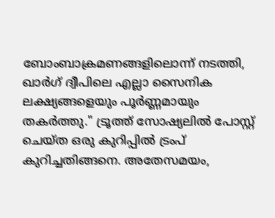ബോംബാക്രമണങ്ങളിലൊന്ന് നടത്തി, ഖാർഗ് ദ്വീപിലെ എല്ലാ സൈനിക ലക്ഷ്യങ്ങളെയും പൂർണ്ണമായും തകർത്തു." ട്രൂത്ത് സോഷ്യലിൽ പോസ്റ്റ് ചെയ്ത ഒരു കുറിപ്പിൽ ട്രംപ് കുറിച്ചതിങ്ങനെ. അതേസമയം,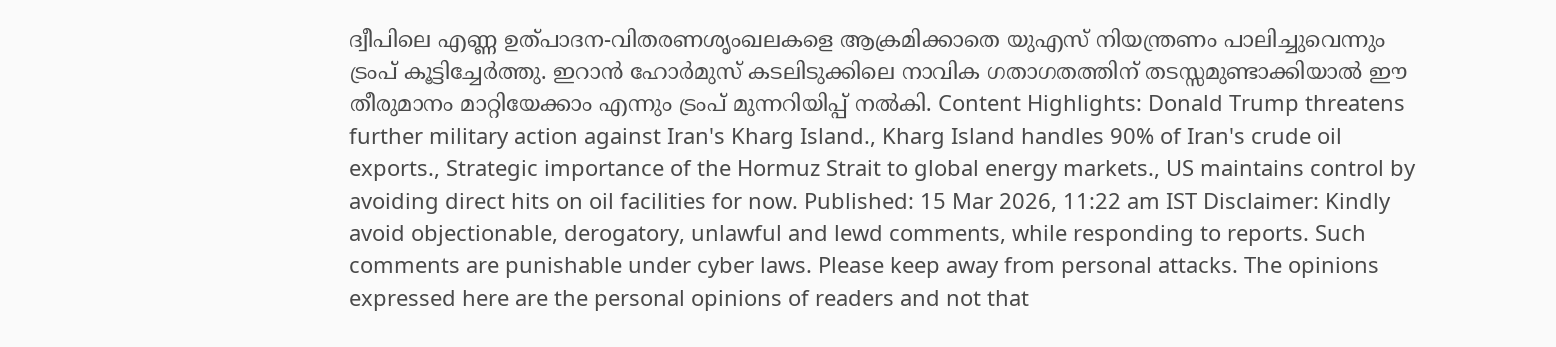ദ്വീപിലെ എണ്ണ ഉത്പാദന-വിതരണശൃംഖലകളെ ആക്രമിക്കാതെ യുഎസ് നിയന്ത്രണം പാലിച്ചുവെന്നും ട്രംപ് കൂട്ടിച്ചേർത്തു. ഇറാൻ ഹോർമുസ് കടലിടുക്കിലെ നാവിക ഗതാഗതത്തിന് തടസ്സമുണ്ടാക്കിയാൽ ഈ തീരുമാനം മാറ്റിയേക്കാം എന്നും ട്രംപ് മുന്നറിയിപ്പ് നൽകി. Content Highlights: Donald Trump threatens further military action against Iran's Kharg Island., Kharg Island handles 90% of Iran's crude oil exports., Strategic importance of the Hormuz Strait to global energy markets., US maintains control by avoiding direct hits on oil facilities for now. Published: 15 Mar 2026, 11:22 am IST Disclaimer: Kindly avoid objectionable, derogatory, unlawful and lewd comments, while responding to reports. Such comments are punishable under cyber laws. Please keep away from personal attacks. The opinions expressed here are the personal opinions of readers and not that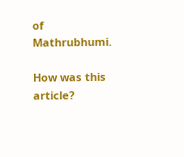of Mathrubhumi.

How was this article?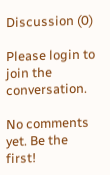Discussion (0)

Please login to join the conversation.

No comments yet. Be the first!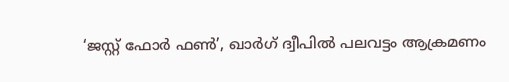‘ജസ്റ്റ് ഫോർ ഫൺ’, ഖാർഗ് ദ്വീപിൽ പലവട്ടം ആക്രമണം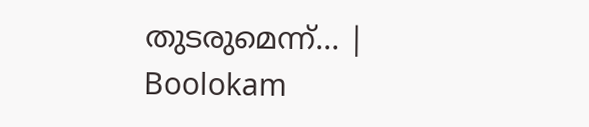തുടരുമെന്ന്… | Boolokam